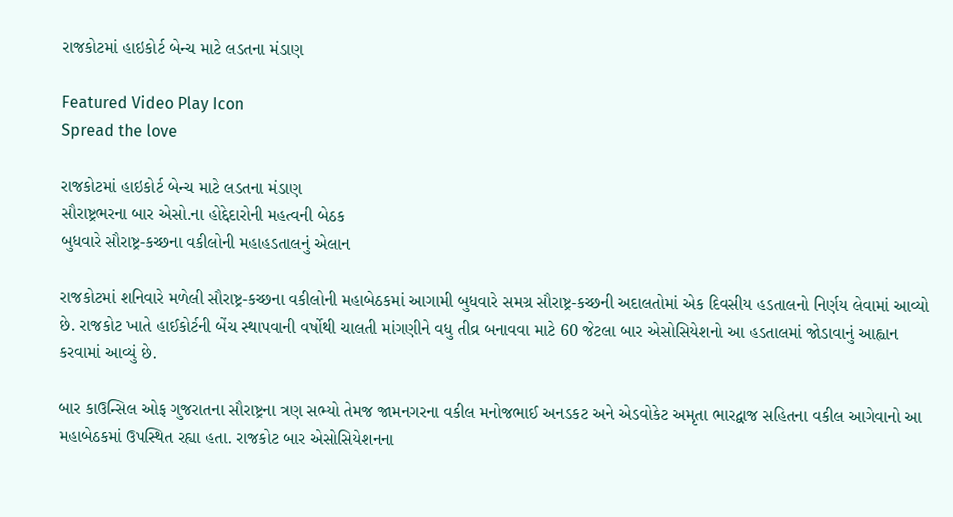રાજકોટમાં હાઇકોર્ટ બેન્ચ માટે લડતના મંડાણ

Featured Video Play Icon
Spread the love

રાજકોટમાં હાઇકોર્ટ બેન્ચ માટે લડતના મંડાણ
સૌરાષ્ટ્રભરના બાર એસો.ના હોદ્દેદારોની મહત્વની બેઠક
બુધવારે સૌરાષ્ટ્ર-કચ્છના વકીલોની મહાહડતાલનું એલાન

રાજકોટમાં શનિવારે મળેલી સૌરાષ્ટ્ર-કચ્છના વકીલોની મહાબેઠકમાં આગામી બુધવારે સમગ્ર સૌરાષ્ટ્ર-કચ્છની અદાલતોમાં એક દિવસીય હડતાલનો નિર્ણય લેવામાં આવ્યો છે. રાજકોટ ખાતે હાઈકોર્ટની બેંચ સ્થાપવાની વર્ષોથી ચાલતી માંગણીને વધુ તીવ્ર બનાવવા માટે 60 જેટલા બાર એસોસિયેશનો આ હડતાલમાં જોડાવાનું આહ્વાન કરવામાં આવ્યું છે.

બાર કાઉન્સિલ ઓફ ગુજરાતના સૌરાષ્ટ્રના ત્રણ સભ્યો તેમજ જામનગરના વકીલ મનોજભાઈ અનડકટ અને એડવોકેટ અમૃતા ભારદ્વાજ સહિતના વકીલ આગેવાનો આ મહાબેઠકમાં ઉપસ્થિત રહ્યા હતા. રાજકોટ બાર એસોસિયેશનના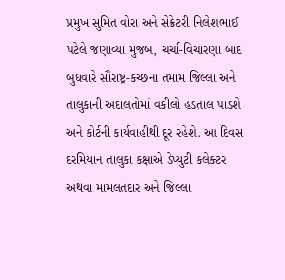પ્રમુખ સુમિત વોરા અને સેક્રેટરી નિલેશભાઈ પટેલે જણાવ્યા મુજબ, ચર્ચા-વિચારણા બાદ બુધવારે સૌરાષ્ટ્ર-કચ્છના તમામ જિલ્લા અને તાલુકાની અદાલતોમાં વકીલો હડતાલ પાડશે અને કોર્ટની કાર્યવાહીથી દૂર રહેશે. આ દિવસ દરમિયાન તાલુકા કક્ષાએ ડેપ્યુટી કલેક્ટર અથવા મામલતદાર અને જિલ્લા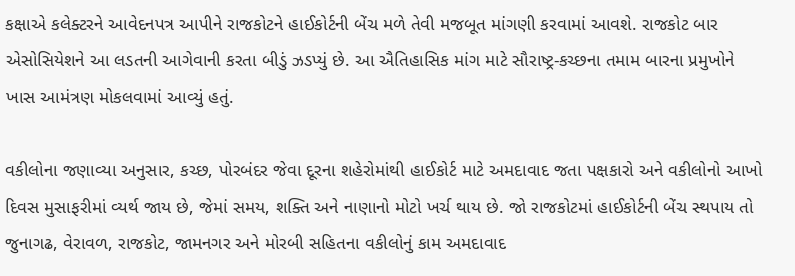કક્ષાએ કલેક્ટરને આવેદનપત્ર આપીને રાજકોટને હાઈકોર્ટની બેંચ મળે તેવી મજબૂત માંગણી કરવામાં આવશે. રાજકોટ બાર એસોસિયેશને આ લડતની આગેવાની કરતા બીડું ઝડપ્યું છે. આ ઐતિહાસિક માંગ માટે સૌરાષ્ટ્ર-કચ્છના તમામ બારના પ્રમુખોને ખાસ આમંત્રણ મોકલવામાં આવ્યું હતું.

વકીલોના જણાવ્યા અનુસાર, કચ્છ, પોરબંદર જેવા દૂરના શહેરોમાંથી હાઈકોર્ટ માટે અમદાવાદ જતા પક્ષકારો અને વકીલોનો આખો દિવસ મુસાફરીમાં વ્યર્થ જાય છે, જેમાં સમય, શક્તિ અને નાણાનો મોટો ખર્ચ થાય છે. જો રાજકોટમાં હાઈકોર્ટની બેંચ સ્થપાય તો જુનાગઢ, વેરાવળ, રાજકોટ, જામનગર અને મોરબી સહિતના વકીલોનું કામ અમદાવાદ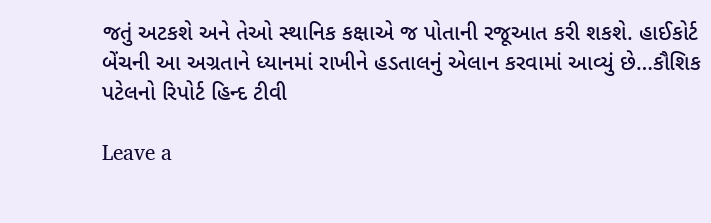જતું અટકશે અને તેઓ સ્થાનિક કક્ષાએ જ પોતાની રજૂઆત કરી શકશે. હાઈકોર્ટ બેંચની આ અગ્રતાને ધ્યાનમાં રાખીને હડતાલનું એલાન કરવામાં આવ્યું છે…કૌશિક પટેલનો રિપોર્ટ હિન્દ ટીવી

Leave a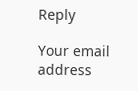Reply

Your email address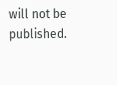will not be published.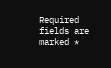Required fields are marked *